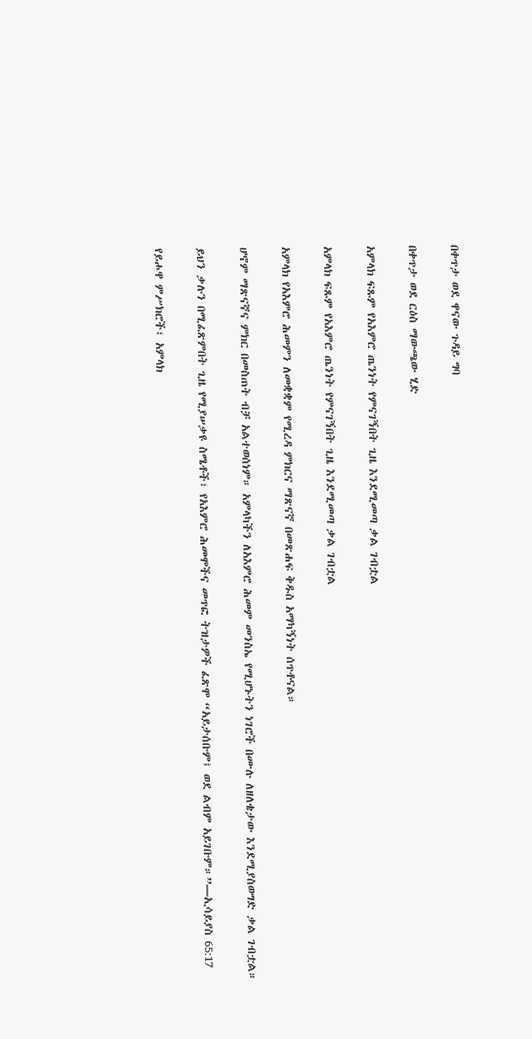በቀጥታ ወደ ዋናው ጉዳይ ግባ

በቀጥታ ወደ ርዕስ ማውጫው ሂድ

አምላክ ፍጹም የአእምሮ ጤንነት የምናገኝበት ጊዜ እንደሚመጣ ቃል ገብቷል

አምላክ ፍጹም የአእምሮ ጤንነት የምናገኝበት ጊዜ እንደሚመጣ ቃል ገብቷል

አምላክ የአእምሮ ሕመምን ለመቋቋም የሚረዳ ምክርና ማጽናኛ በመጽሐፍ ቅዱስ አማካኝነት ሰጥቶናል።

ሆኖም ማጽናኛና ምክር በመስጠት ብቻ አልተወሰነም። አምላካችን ለአእምሮ ሕመም መንስኤ የሚሆኑትን ነገሮች በሙሉ ለዘለቄታው እንደሚያስወግድ ቃል ገብቷል።

ይህን ቃሉን በሚፈጽምበት ጊዜ የሚያሠቃዩ ስሜቶች፣ የአእምሮ ሕመሞችና መጥፎ ትዝታዎች ፈጽሞ “አይታሰቡም፤ ወደ ልብም አይገቡም።”—ኢሳይያስ 65:17

የይሖዋ ምሥክሮች፣ አምላክ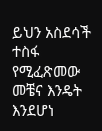ይህን አስደሳች ተስፋ የሚፈጽመው መቼና እንዴት እንደሆነ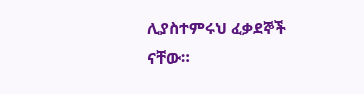ሊያስተምሩህ ፈቃደኞች ናቸው።